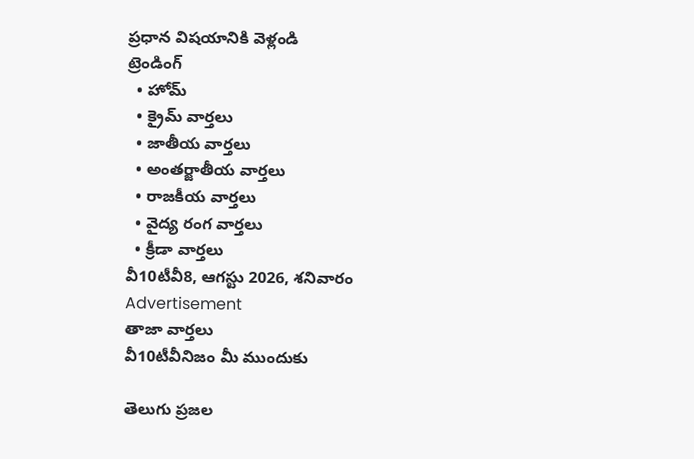ప్రధాన విషయానికి వెళ్లండి
ట్రెండింగ్
  • హోమ్
  • క్రైమ్ వార్తలు
  • జాతీయ వార్తలు
  • అంతర్జాతీయ వార్తలు
  • రాజకీయ వార్తలు
  • వైద్య రంగ వార్తలు
  • క్రీడా వార్తలు
వీ10టీవీ8, ఆగస్టు 2026, శనివారం
Advertisement
తాజా వార్తలు
వీ10టీవీనిజం మీ ముందుకు

తెలుగు ప్రజల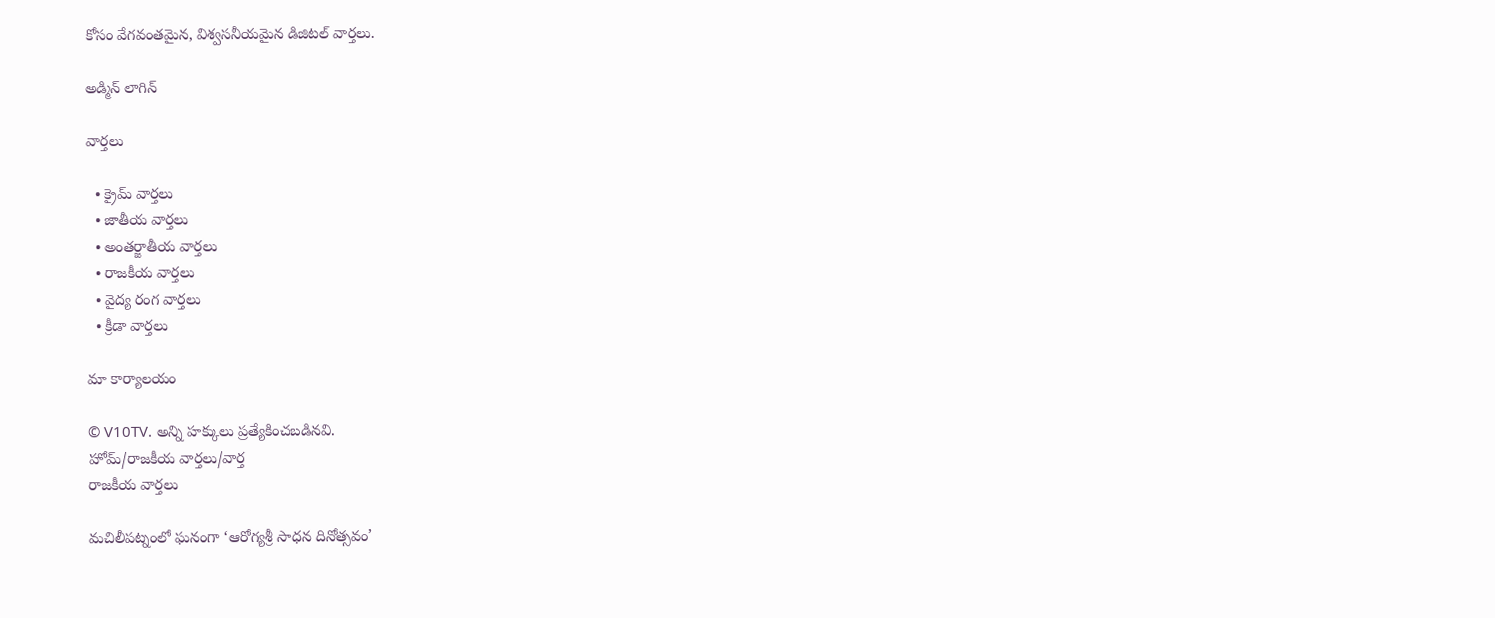కోసం వేగవంతమైన, విశ్వసనీయమైన డిజిటల్ వార్తలు.

అడ్మిన్ లాగిన్

వార్తలు

  • క్రైమ్ వార్తలు
  • జాతీయ వార్తలు
  • అంతర్జాతీయ వార్తలు
  • రాజకీయ వార్తలు
  • వైద్య రంగ వార్తలు
  • క్రీడా వార్తలు

మా కార్యాలయం

© V10TV. అన్ని హక్కులు ప్రత్యేకించబడినవి.
హోమ్/రాజకీయ వార్తలు/వార్త
రాజకీయ వార్తలు

మచిలీపట్నంలో ఘనంగా ‘ఆరోగ్యశ్రీ సాధన దినోత్సవం’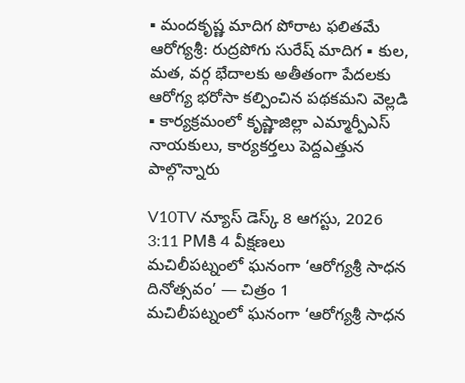▪ మందకృష్ణ మాదిగ పోరాట ఫలితమే ఆరోగ్యశ్రీ: రుద్రపోగు సురేష్ మాదిగ ▪ కుల, మత, వర్గ భేదాలకు అతీతంగా పేదలకు ఆరోగ్య భరోసా కల్పించిన పథకమని వెల్లడి ▪ కార్యక్రమంలో కృష్ణాజిల్లా ఎమ్మార్పీఎస్ నాయకులు, కార్యకర్తలు పెద్దఎత్తున పాల్గొన్నారు

V10TV న్యూస్ డెస్క్ 8 ఆగస్టు, 2026 3:11 PMకి 4 వీక్షణలు
మచిలీపట్నంలో ఘనంగా ‘ఆరోగ్యశ్రీ సాధన దినోత్సవం’ — చిత్రం 1
మచిలీపట్నంలో ఘనంగా ‘ఆరోగ్యశ్రీ సాధన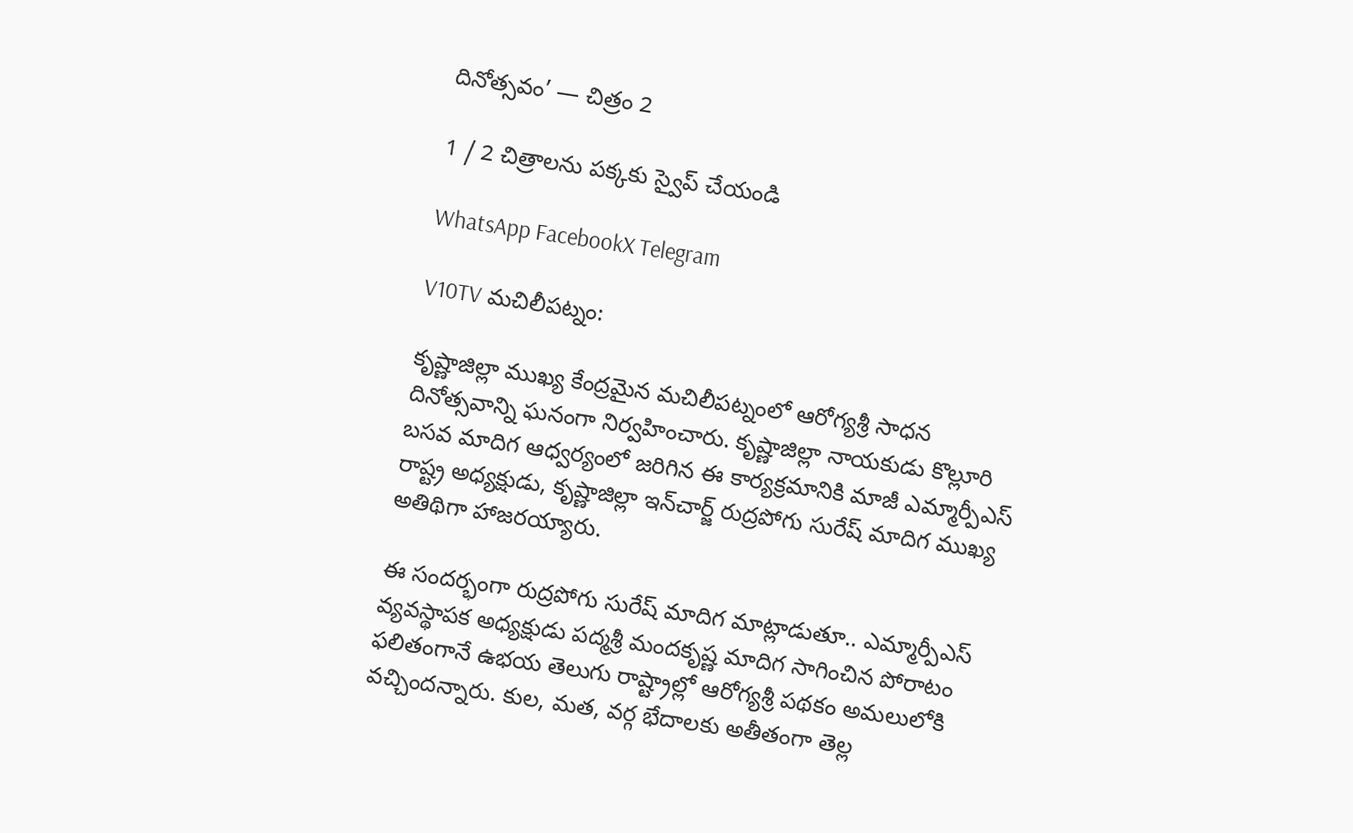దినోత్సవం’ — చిత్రం 2

1 / 2 చిత్రాలను పక్కకు స్వైప్ చేయండి

WhatsApp FacebookX Telegram

V10TV మచిలీపట్నం:

కృష్ణాజిల్లా ముఖ్య కేంద్రమైన మచిలీపట్నంలో ఆరోగ్యశ్రీ సాధన దినోత్సవాన్ని ఘనంగా నిర్వహించారు. కృష్ణాజిల్లా నాయకుడు కొల్లూరి బసవ మాదిగ ఆధ్వర్యంలో జరిగిన ఈ కార్యక్రమానికి మాజీ ఎమ్మార్పీఎస్ రాష్ట్ర అధ్యక్షుడు, కృష్ణాజిల్లా ఇన్‌చార్జ్ రుద్రపోగు సురేష్ మాదిగ ముఖ్య అతిథిగా హాజరయ్యారు.

ఈ సందర్భంగా రుద్రపోగు సురేష్ మాదిగ మాట్లాడుతూ.. ఎమ్మార్పీఎస్ వ్యవస్థాపక అధ్యక్షుడు పద్మశ్రీ మందకృష్ణ మాదిగ సాగించిన పోరాటం ఫలితంగానే ఉభయ తెలుగు రాష్ట్రాల్లో ఆరోగ్యశ్రీ పథకం అమలులోకి వచ్చిందన్నారు. కుల, మత, వర్గ భేదాలకు అతీతంగా తెల్ల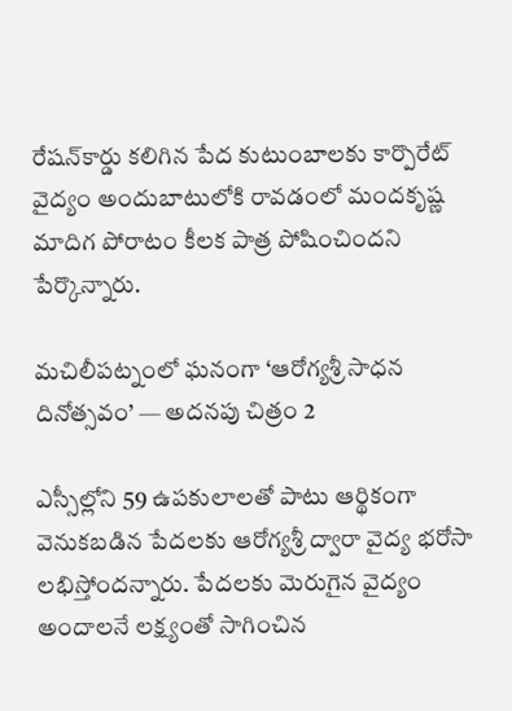రేషన్‌కార్డు కలిగిన పేద కుటుంబాలకు కార్పొరేట్ వైద్యం అందుబాటులోకి రావడంలో మందకృష్ణ మాదిగ పోరాటం కీలక పాత్ర పోషించిందని పేర్కొన్నారు.

మచిలీపట్నంలో ఘనంగా ‘ఆరోగ్యశ్రీ సాధన దినోత్సవం’ — అదనపు చిత్రం 2

ఎస్సీల్లోని 59 ఉపకులాలతో పాటు ఆర్థికంగా వెనుకబడిన పేదలకు ఆరోగ్యశ్రీ ద్వారా వైద్య భరోసా లభిస్తోందన్నారు. పేదలకు మెరుగైన వైద్యం అందాలనే లక్ష్యంతో సాగించిన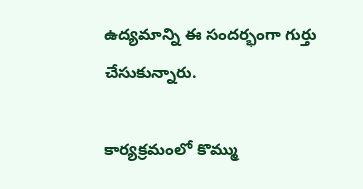ఉద్యమాన్ని ఈ సందర్భంగా గుర్తు చేసుకున్నారు.

కార్యక్రమంలో కొమ్ము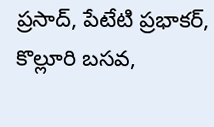ప్రసాద్, పేటేటి ప్రభాకర్, కొల్లూరి బసవ,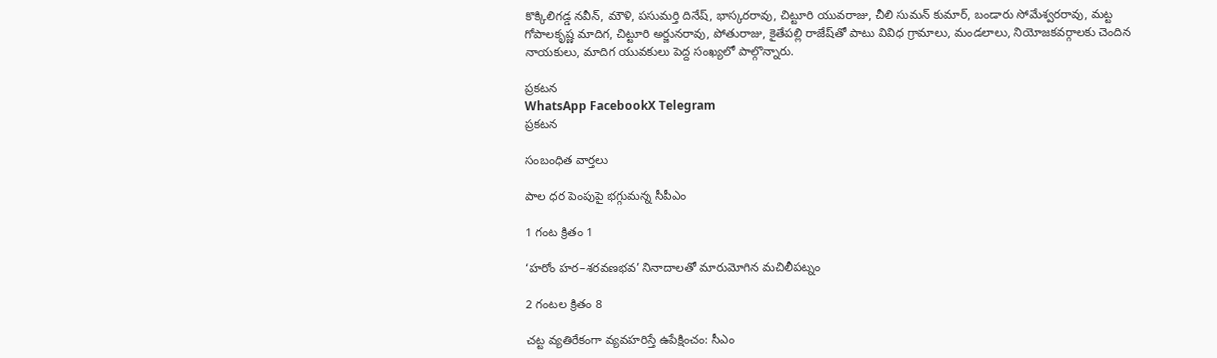కొక్కిలిగడ్డ నవీన్, మౌళి, పసుమర్తి దినేష్, భాస్కరరావు, చిట్టూరి యువరాజు, చీలి సుమన్ కుమార్, బండారు సోమేశ్వరరావు, మట్ట గోపాలకృష్ణ మాదిగ, చిట్టూరి అర్జునరావు, పోతురాజు, కైతేపల్లి రాజేష్‌తో పాటు వివిధ గ్రామాలు, మండలాలు, నియోజకవర్గాలకు చెందిన నాయకులు, మాదిగ యువకులు పెద్ద సంఖ్యలో పాల్గొన్నారు.

ప్రకటన
WhatsApp FacebookX Telegram
ప్రకటన

సంబంధిత వార్తలు

పాల ధర పెంపుపై భగ్గుమన్న సీపీఎం

1 గంట క్రితం 1

‘హరోం హర–శరవణభవ’ నినాదాలతో మారుమోగిన మచిలీపట్నం

2 గంటల క్రితం 8

చట్ట వ్యతిరేకంగా వ్యవహరిస్తే ఉపేక్షించం: సీఎం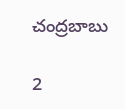చంద్రబాబు

2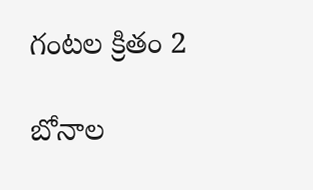గంటల క్రితం 2

బోనాల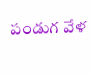పండుగ వేళ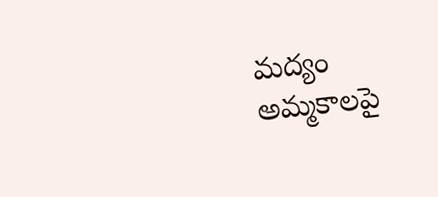మద్యం అమ్మకాలపై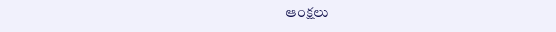ఆంక్షలు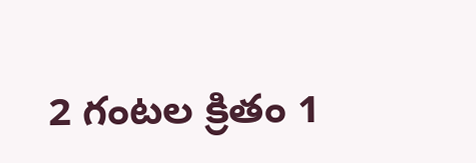2 గంటల క్రితం 1